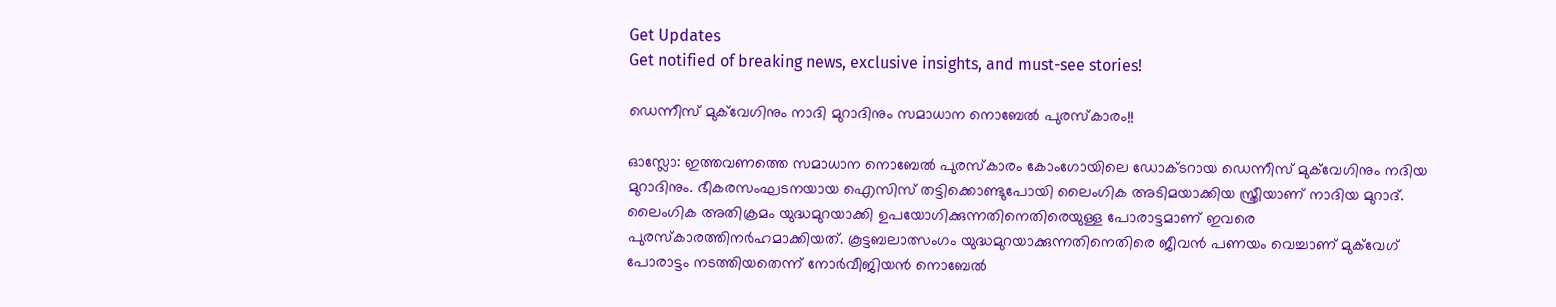Get Updates
Get notified of breaking news, exclusive insights, and must-see stories!

ഡെന്നീസ് മുക്‌വേഗിനും നാദി മുറാദിനും സമാധാന നൊബേല്‍ പുരസ്‌കാരം!!

ഓസ്ലോ: ഇത്തവണത്തെ സമാധാന നൊബേല്‍ പുരസ്‌കാരം കോംഗോയിലെ ഡോക്ടറായ ഡെന്നീസ് മുക്‌വേഗിനും നദിയ മുറാദിനും. ഭീകരസംഘടനയായ ഐസിസ് തട്ടിക്കൊണ്ടുപോയി ലൈംഗിക അടിമയാക്കിയ സ്ത്രീയാണ് നാദിയ മുറാദ്. ലൈംഗിക അതിക്രമം യുദ്ധമുറയാക്കി ഉപയോഗിക്കുന്നതിനെതിരെയുള്ള പോരാട്ടമാണ് ഇവരെ പുരസ്‌കാരത്തിനര്‍ഹമാക്കിയത്. കൂട്ടബലാത്സംഗം യുദ്ധമുറയാക്കുന്നതിനെതിരെ ജീവന്‍ പണയം വെച്ചാണ് മുക്‌വേഗ് പോരാട്ടം നടത്തിയതെന്ന് നോര്‍വീജിയന്‍ നൊബേല്‍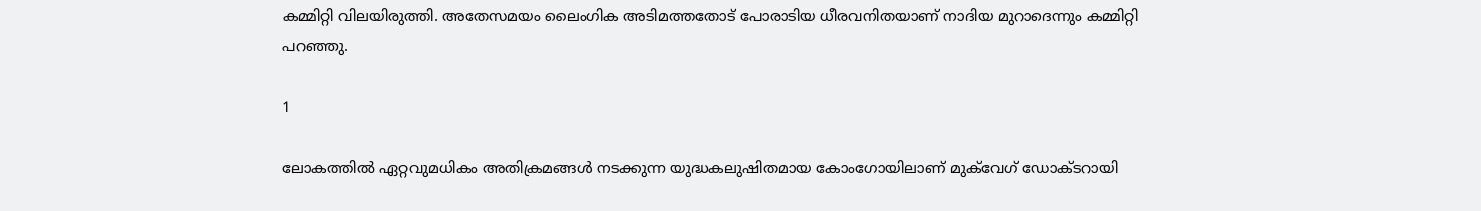കമ്മിറ്റി വിലയിരുത്തി. അതേസമയം ലൈംഗിക അടിമത്തതോട് പോരാടിയ ധീരവനിതയാണ് നാദിയ മുറാദെന്നും കമ്മിറ്റി പറഞ്ഞു.

1

ലോകത്തില്‍ ഏറ്റവുമധികം അതിക്രമങ്ങള്‍ നടക്കുന്ന യുദ്ധകലുഷിതമായ കോംഗോയിലാണ് മുക്‌വേഗ് ഡോക്ടറായി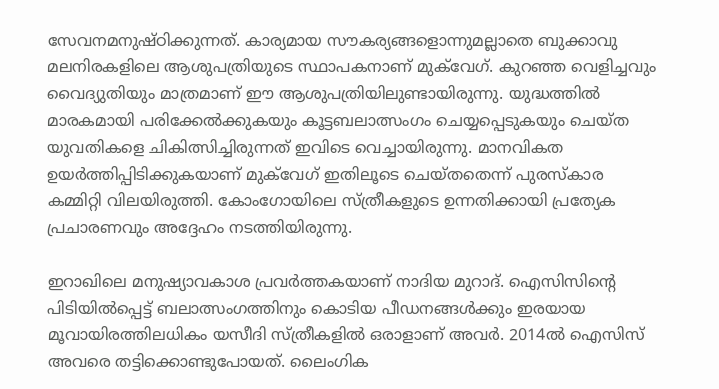സേവനമനുഷ്ഠിക്കുന്നത്. കാര്യമായ സൗകര്യങ്ങളൊന്നുമല്ലാതെ ബുക്കാവു മലനിരകളിലെ ആശുപത്രിയുടെ സ്ഥാപകനാണ് മുക്‌വേഗ്. കുറഞ്ഞ വെളിച്ചവും വൈദ്യുതിയും മാത്രമാണ് ഈ ആശുപത്രിയിലുണ്ടായിരുന്നു. യുദ്ധത്തില്‍ മാരകമായി പരിക്കേല്‍ക്കുകയും കൂട്ടബലാത്സംഗം ചെയ്യപ്പെടുകയും ചെയ്ത യുവതികളെ ചികിത്സിച്ചിരുന്നത് ഇവിടെ വെച്ചായിരുന്നു. മാനവികത ഉയര്‍ത്തിപ്പിടിക്കുകയാണ് മുക്‌വേഗ് ഇതിലൂടെ ചെയ്തതെന്ന് പുരസ്‌കാര കമ്മിറ്റി വിലയിരുത്തി. കോംഗോയിലെ സ്ത്രീകളുടെ ഉന്നതിക്കായി പ്രത്യേക പ്രചാരണവും അദ്ദേഹം നടത്തിയിരുന്നു.

ഇറാഖിലെ മനുഷ്യാവകാശ പ്രവര്‍ത്തകയാണ് നാദിയ മുറാദ്. ഐസിസിന്റെ പിടിയില്‍പ്പെട്ട് ബലാത്സംഗത്തിനും കൊടിയ പീഡനങ്ങള്‍ക്കും ഇരയായ മൂവായിരത്തിലധികം യസീദി സ്ത്രീകളില്‍ ഒരാളാണ് അവര്‍. 2014ല്‍ ഐസിസ് അവരെ തട്ടിക്കൊണ്ടുപോയത്. ലൈംഗിക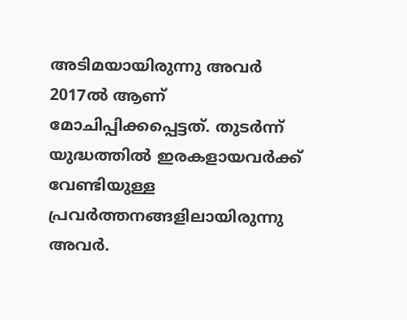അടിമയായിരുന്നു അവര്‍ 2017ല്‍ ആണ് മോചിപ്പിക്കപ്പെട്ടത്. തുടര്‍ന്ന് യുദ്ധത്തില്‍ ഇരകളായവര്‍ക്ക് വേണ്ടിയുള്ള പ്രവര്‍ത്തനങ്ങളിലായിരുന്നു അവര്‍.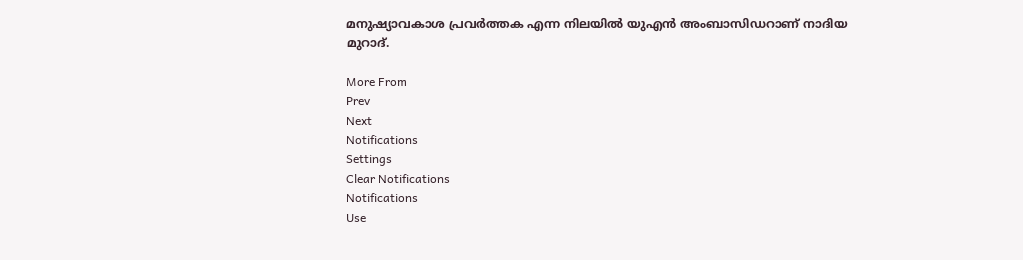മനുഷ്യാവകാശ പ്രവര്‍ത്തക എന്ന നിലയില്‍ യുഎന്‍ അംബാസിഡറാണ് നാദിയ മുറാദ്.

More From
Prev
Next
Notifications
Settings
Clear Notifications
Notifications
Use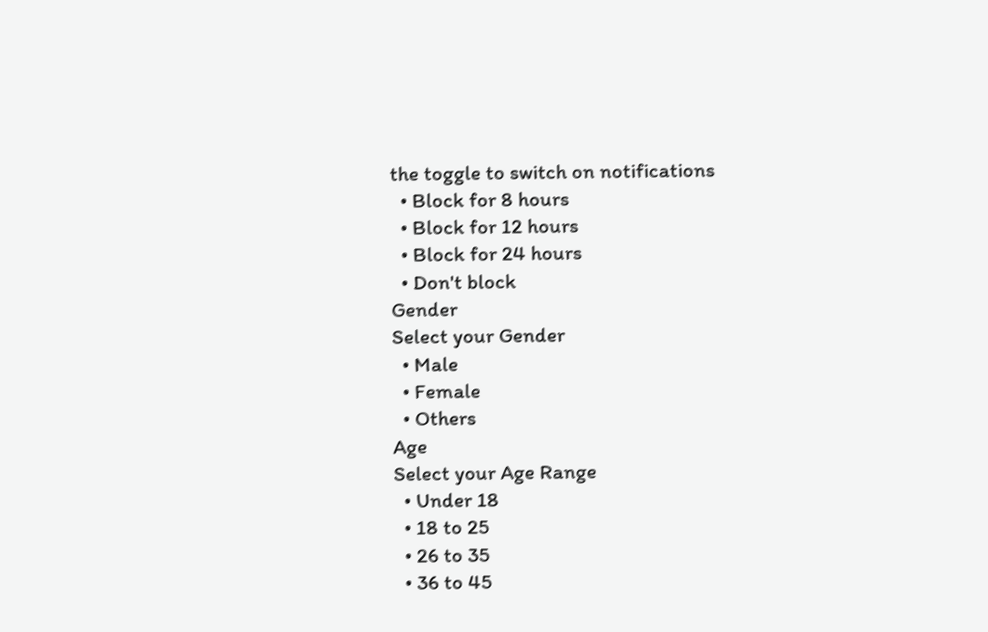the toggle to switch on notifications
  • Block for 8 hours
  • Block for 12 hours
  • Block for 24 hours
  • Don't block
Gender
Select your Gender
  • Male
  • Female
  • Others
Age
Select your Age Range
  • Under 18
  • 18 to 25
  • 26 to 35
  • 36 to 45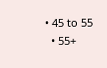• 45 to 55
  • 55+